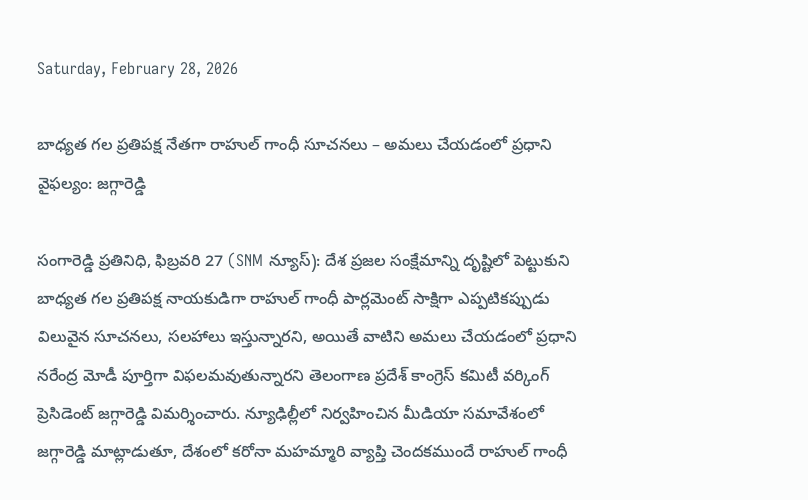Saturday, February 28, 2026

బాధ్యత గల ప్రతిపక్ష నేతగా రాహుల్ గాంధీ సూచనలు – అమలు చేయడంలో ప్రధాని వైఫల్యం: జగ్గారెడ్డి

సంగారెడ్డి ప్రతినిధి, ఫిబ్రవరి 27 (SNM న్యూస్): దేశ ప్రజల సంక్షేమాన్ని దృష్టిలో పెట్టుకుని బాధ్యత గల ప్రతిపక్ష నాయకుడిగా రాహుల్ గాంధీ పార్లమెంట్ సాక్షిగా ఎప్పటికప్పుడు విలువైన సూచనలు, సలహాలు ఇస్తున్నారని, అయితే వాటిని అమలు చేయడంలో ప్రధాని నరేంద్ర మోడీ పూర్తిగా విఫలమవుతున్నారని తెలంగాణ ప్రదేశ్ కాంగ్రెస్ కమిటీ వర్కింగ్ ప్రెసిడెంట్ జగ్గారెడ్డి విమర్శించారు. న్యూఢిల్లీలో నిర్వహించిన మీడియా సమావేశంలో జగ్గారెడ్డి మాట్లాడుతూ, దేశంలో కరోనా మహమ్మారి వ్యాప్తి చెందకముందే రాహుల్ గాంధీ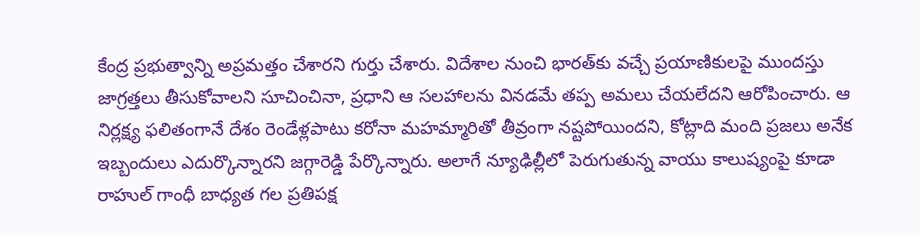కేంద్ర ప్రభుత్వాన్ని అప్రమత్తం చేశారని గుర్తు చేశారు. విదేశాల నుంచి భారత్‌కు వచ్చే ప్రయాణికులపై ముందస్తు జాగ్రత్తలు తీసుకోవాలని సూచించినా, ప్రధాని ఆ సలహాలను వినడమే తప్ప అమలు చేయలేదని ఆరోపించారు. ఆ నిర్లక్ష్య ఫలితంగానే దేశం రెండేళ్లపాటు కరోనా మహమ్మారితో తీవ్రంగా నష్టపోయిందని, కోట్లాది మంది ప్రజలు అనేక ఇబ్బందులు ఎదుర్కొన్నారని జగ్గారెడ్డి పేర్కొన్నారు. అలాగే న్యూఢిల్లీలో పెరుగుతున్న వాయు కాలుష్యంపై కూడా రాహుల్ గాంధీ బాధ్యత గల ప్రతిపక్ష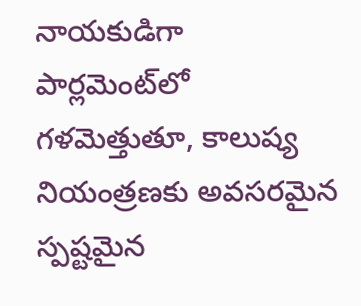నాయకుడిగా పార్లమెంట్‌లో గళమెత్తుతూ, కాలుష్య నియంత్రణకు అవసరమైన స్పష్టమైన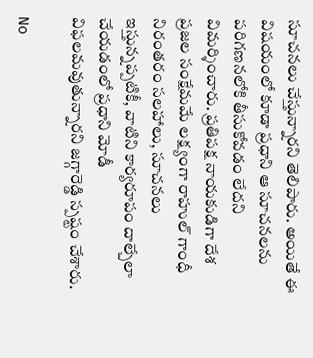సూచనలు చేస్తున్నారని తెలిపారు. అయితే ఈ విషయంలో కూడా ప్రధాని ఆ సూచనలను పరిగణనలోకి తీసుకోవడం లేదని విమర్శించారు. ప్రతిపక్ష నాయకుడిగా దేశ ప్రజల సంక్షేమమే లక్ష్యంగా రాహుల్ గాంధీ నిరంతరం సలహాలు, సూచనలు ఇస్తున్నప్పటికీ, వాటిని కార్యరూపం దాల్చేలా చేయడంలో ప్రధాని మోడీ విఫలమవుతున్నారని జగ్గారెడ్డి స్పష్టం చేశారు.

No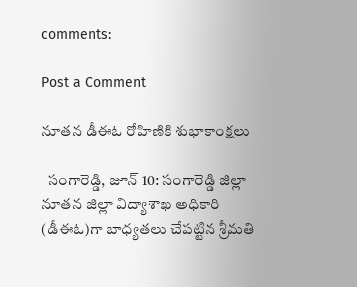comments:

Post a Comment

నూతన డీఈఓ రోహిణికి శుభాకాంక్షలు

  సంగారెడ్డి, జూన్ 10: సంగారెడ్డి జిల్లా నూతన జిల్లా విద్యాశాఖ అధికారి (డీఈఓ)గా బాధ్యతలు చేపట్టిన శ్రీమతి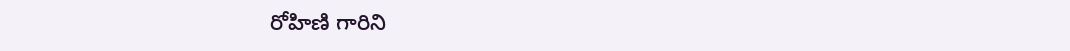రోహిణి గారిని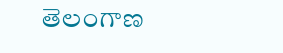తెలంగాణ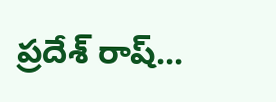ప్రదేశ్ రాష్...